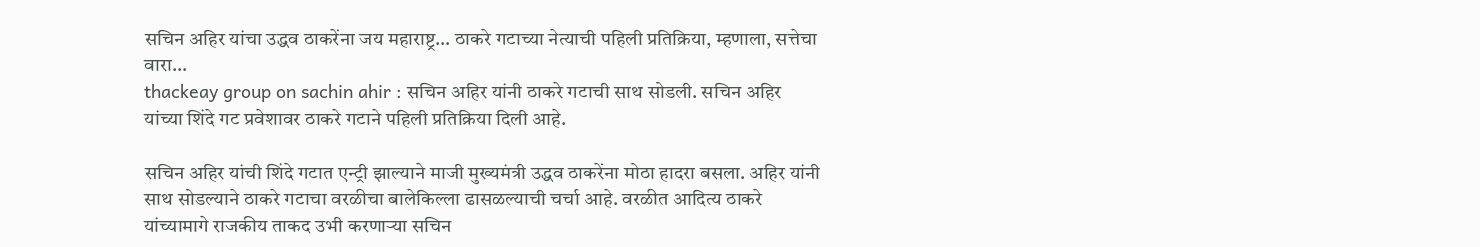सचिन अहिर यांचा उद्धव ठाकरेंना जय महाराष्ट्र… ठाकरे गटाच्या नेत्याची पहिली प्रतिक्रिया, म्हणाला, सत्तेचा वारा…
thackeay group on sachin ahir : सचिन अहिर यांनी ठाकरे गटाची साथ सोडली. सचिन अहिर यांच्या शिंदे गट प्रवेशावर ठाकरे गटाने पहिली प्रतिक्रिया दिली आहे.

सचिन अहिर यांची शिंदे गटात एन्ट्री झाल्याने माजी मुख्यमंत्री उद्धव ठाकरेंना मोठा हादरा बसला. अहिर यांनी साथ सोडल्याने ठाकरे गटाचा वरळीचा बालेकिल्ला ढासळल्याची चर्चा आहे. वरळीत आदित्य ठाकरे यांच्यामागे राजकीय ताकद उभी करणाऱ्या सचिन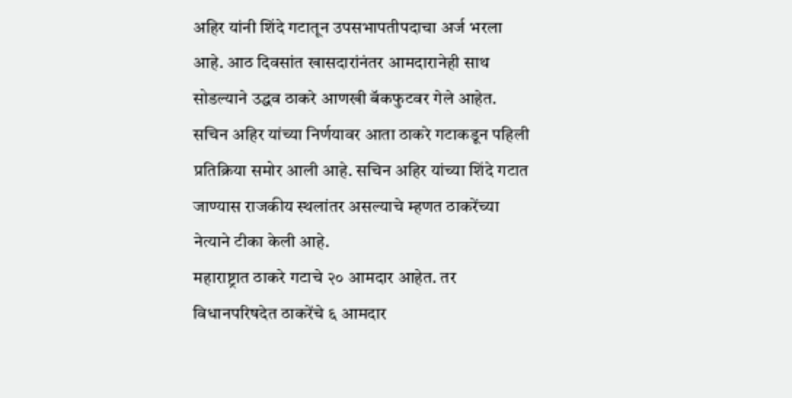अहिर यांनी शिंदे गटातून उपसभापतीपदाचा अर्ज भरला आहे. आठ दिवसांत खासदारांनंतर आमदारानेही साथ सोडल्याने उद्धव ठाकरे आणखी बॅकफुटवर गेले आहेत. सचिन अहिर यांच्या निर्णयावर आता ठाकरे गटाकडून पहिली प्रतिक्रिया समोर आली आहे. सचिन अहिर यांच्या शिंदे गटात जाण्यास राजकीय स्थलांतर असल्याचे म्हणत ठाकरेंच्या नेत्याने टीका केली आहे.
महाराष्ट्रात ठाकरे गटाचे २० आमदार आहेत. तर विधानपरिषदेत ठाकरेंचे ६ आमदार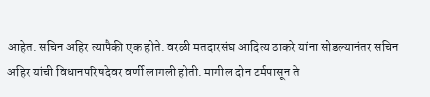आहेत. सचिन अहिर त्यापैकी एक होते. वरळी मतदारसंघ आदित्य ठाकरे यांना सोडल्यानंतर सचिन अहिर यांची विधानपरिषदेवर वर्णी लागली होती. मागील दोन टर्मपासून ते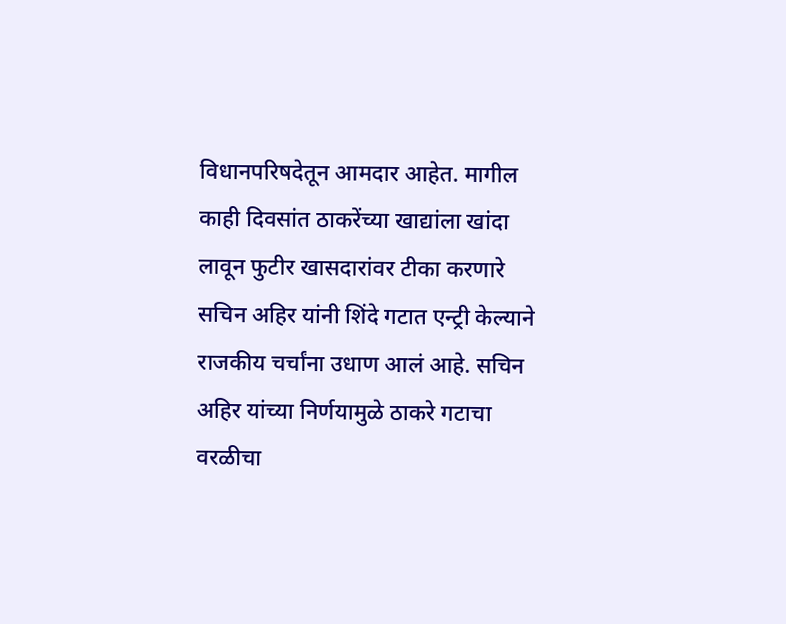विधानपरिषदेतून आमदार आहेत. मागील काही दिवसांत ठाकरेंच्या खाद्यांला खांदा लावून फुटीर खासदारांवर टीका करणारे सचिन अहिर यांनी शिंदे गटात एन्ट्री केल्याने राजकीय चर्चांना उधाण आलं आहे. सचिन अहिर यांच्या निर्णयामुळे ठाकरे गटाचा वरळीचा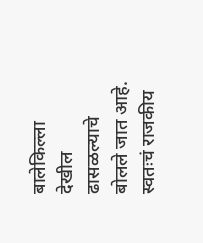बालेकिल्ला देखील ढासळल्याचे बोलले जात आहे.
स्वतःचं राजकीय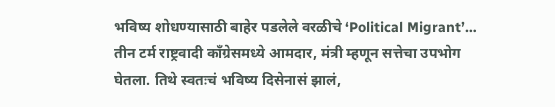भविष्य शोधण्यासाठी बाहेर पडलेले वरळीचे ‘Political Migrant’…
तीन टर्म राष्ट्रवादी काँग्रेसमध्ये आमदार, मंत्री म्हणून सत्तेचा उपभोग घेतला. तिथे स्वतःचं भविष्य दिसेनासं झालं,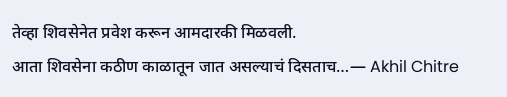तेव्हा शिवसेनेत प्रवेश करून आमदारकी मिळवली.
आता शिवसेना कठीण काळातून जात असल्याचं दिसताच…— Akhil Chitre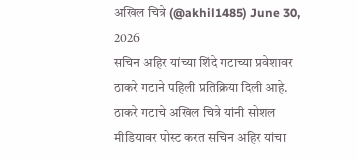अखिल चित्रे (@akhil1485) June 30, 2026
सचिन अहिर यांच्या शिंदे गटाच्या प्रवेशावर ठाकरे गटाने पहिली प्रतिक्रिया दिली आहे. ठाकरे गटाचे अखिल चित्रे यांनी सोशल मीडियावर पोस्ट करत सचिन अहिर यांचा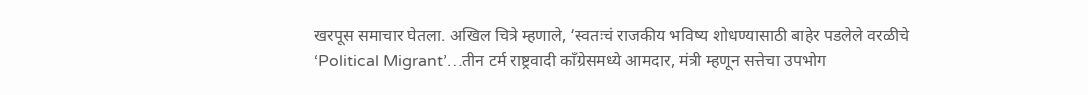खरपूस समाचार घेतला. अखिल चित्रे म्हणाले, ‘स्वतःचं राजकीय भविष्य शोधण्यासाठी बाहेर पडलेले वरळीचे ‘Political Migrant’…तीन टर्म राष्ट्रवादी काँग्रेसमध्ये आमदार, मंत्री म्हणून सत्तेचा उपभोग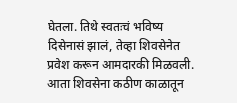घेतला. तिथे स्वतःचं भविष्य दिसेनासं झालं, तेव्हा शिवसेनेत प्रवेश करून आमदारकी मिळवली. आता शिवसेना कठीण काळातून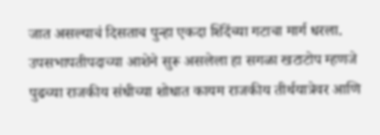जात असल्याचं दिसताच पुन्हा एकदा शिंदेंच्या गटाचा मार्ग धरला. उपसभापतीपदाच्या आशेने सुरू असलेला हा सगळा खटाटोप म्हणजे पुढच्या राजकीय संधीच्या शोधात कायम राजकीय तीर्थयात्रेवर आणि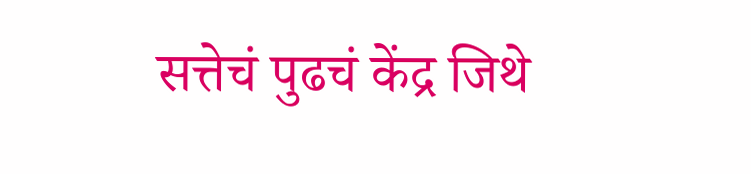सत्तेचं पुढचं केंद्र जिथे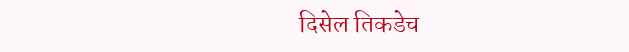दिसेल तिकडेच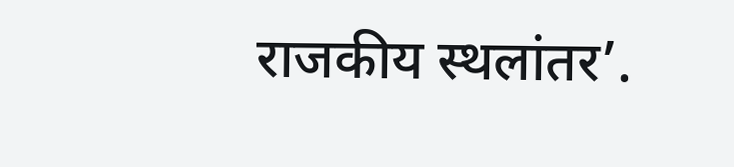राजकीय स्थलांतर’.